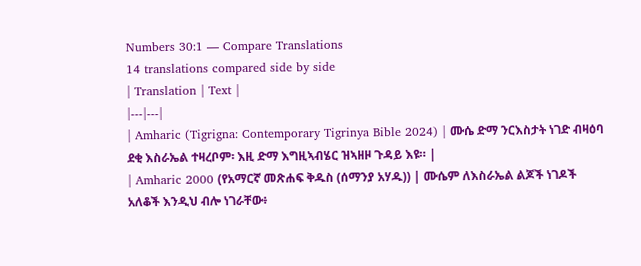Numbers 30:1 — Compare Translations
14 translations compared side by side
| Translation | Text |
|---|---|
| Amharic (Tigrigna: Contemporary Tigrinya Bible 2024) | ሙሴ ድማ ንርእስታት ነገድ ብዛዕባ ደቂ እስራኤል ተዛረቦም፡ እዚ ድማ እግዚኣብሄር ዝኣዘዞ ጉዳይ እዩ። |
| Amharic 2000 (የአማርኛ መጽሐፍ ቅዱስ (ሰማንያ አሃዱ)) | ሙሴም ለእስራኤል ልጆች ነገዶች አለቆች እንዲህ ብሎ ነገራቸው፥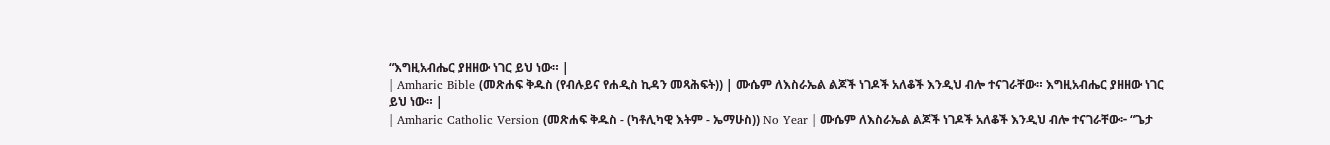“እግዚአብሔር ያዘዘው ነገር ይህ ነው። |
| Amharic Bible (መጽሐፍ ቅዱስ (የብሉይና የሐዲስ ኪዳን መጻሕፍት)) | ሙሴም ለእስራኤል ልጆች ነገዶች አለቆች እንዲህ ብሎ ተናገራቸው። እግዚአብሔር ያዘዘው ነገር ይህ ነው። |
| Amharic Catholic Version (መጽሐፍ ቅዱስ - (ካቶሊካዊ እትም - ኤማሁስ)) No Year | ሙሴም ለእስራኤል ልጆች ነገዶች አለቆች እንዲህ ብሎ ተናገራቸው፦ “ጌታ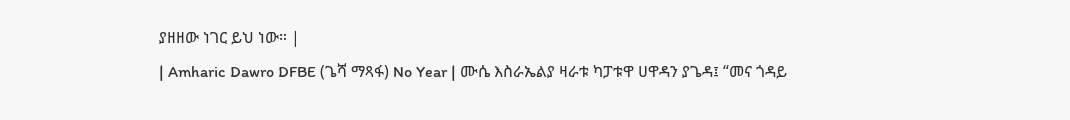ያዘዘው ነገር ይህ ነው። |
| Amharic Dawro DFBE (ጌሻ ማጻፋ) No Year | ሙሴ እስራኤልያ ዛራቱ ካፓቱዋ ሀዋዳን ያጌዳ፤ “መና ጎዳይ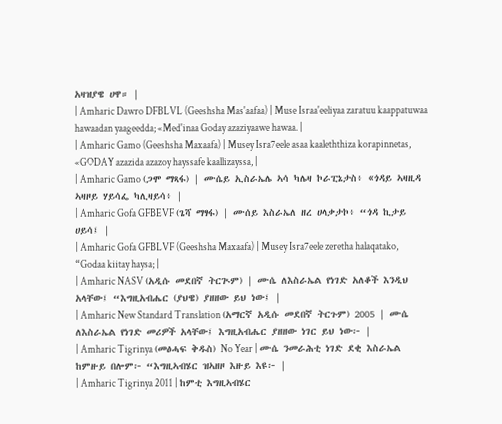አዛዝያዌ ሀዋ። |
| Amharic Dawro DFBLVL (Geeshsha Mas'aafaa) | Muse Israa'eeliyaa zaratuu kaappatuwaa hawaadan yaageedda; «Med'inaa Goday azaziyaawe hawaa. |
| Amharic Gamo (Geeshsha Maxaafa) | Musey Isra7eele asaa kaaleththiza korapinnetas, «GODAY azazida azazoy hayssafe kaallizayssa, |
| Amharic Gamo (ጋሞ ማጻፋ) | ሙሴይ ኢስራኤሌ ኣሳ ካሌዛ ኮራፒኔታስ፥ «ጎዳይ ኣዛዚዳ ኣዛዞይ ሃይሳፌ ካሊዛይሳ፥ |
| Amharic Gofa GFBEVF (ጌሻ ማፃፋ) | ሙሰይ እስራኤለ ዘረ ሀላቃታኮ፥ “ጎዳ ኪታይ ሀይሳ፤ |
| Amharic Gofa GFBLVF (Geeshsha Maxaafa) | Musey Isra7eele zeretha halaqatako, “Godaa kiitay haysa; |
| Amharic NASV (አዲሱ መደበኛ ትርጒም) | ሙሴ ለእስራኤል የነገድ አለቆች እንዲህ አላቸው፤ “እግዚአብሔር (ያህዌ) ያዘዘው ይህ ነው፤ |
| Amharic New Standard Translation (አማርኛ አዲሱ መደበኛ ትርጉም) 2005 | ሙሴ ለእስራኤል የነገድ መሪዎች አላቸው፤ እግዚአብሔር ያዘዘው ነገር ይህ ነው፦ |
| Amharic Tigrinya (መፅሓፍ ቅዱስ) No Year | ሙሴ ንመራሕቲ ነገድ ደቂ እስራኤል ከምዙይ በሎም፦ “እግዚኣብሄር ዝኣዘዞ እዙይ እዩ፦ |
| Amharic Tigrinya 2011 | ከምቲ እግዚኣብሄር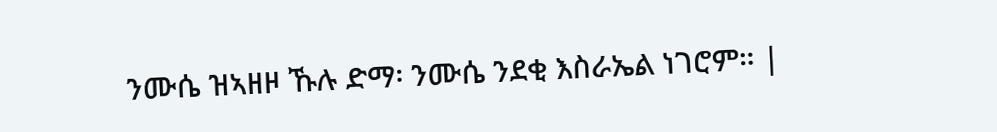ንሙሴ ዝኣዘዞ ኹሉ ድማ፡ ንሙሴ ንደቂ እስራኤል ነገሮም። |